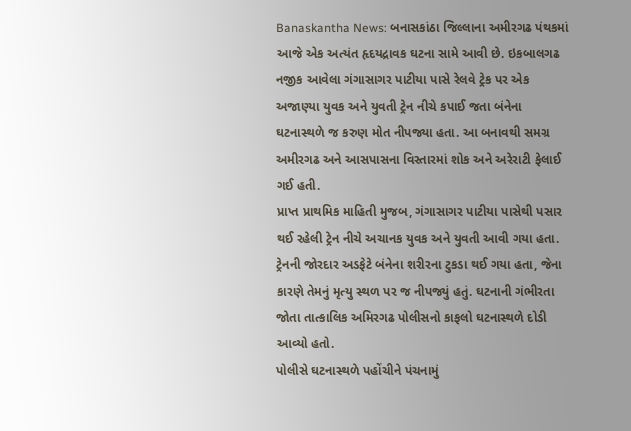Banaskantha News: બનાસકાંઠા જિલ્લાના અમીરગઢ પંથકમાં આજે એક અત્યંત હૃદયદ્રાવક ઘટના સામે આવી છે. ઇકબાલગઢ નજીક આવેલા ગંગાસાગર પાટીયા પાસે રેલવે ટ્રેક પર એક અજાણ્યા યુવક અને યુવતી ટ્રેન નીચે કપાઈ જતા બંનેના ઘટનાસ્થળે જ કરુણ મોત નીપજ્યા હતા. આ બનાવથી સમગ્ર અમીરગઢ અને આસપાસના વિસ્તારમાં શોક અને અરેરાટી ફેલાઈ ગઈ હતી.
પ્રાપ્ત પ્રાથમિક માહિતી મુજબ, ગંગાસાગર પાટીયા પાસેથી પસાર થઈ રહેલી ટ્રેન નીચે અચાનક યુવક અને યુવતી આવી ગયા હતા. ટ્રેનની જોરદાર અડફેટે બંનેના શરીરના ટુકડા થઈ ગયા હતા, જેના કારણે તેમનું મૃત્યુ સ્થળ પર જ નીપજ્યું હતું. ઘટનાની ગંભીરતા જોતા તાત્કાલિક અમિરગઢ પોલીસનો કાફલો ઘટનાસ્થળે દોડી આવ્યો હતો.
પોલીસે ઘટનાસ્થળે પહોંચીને પંચનામું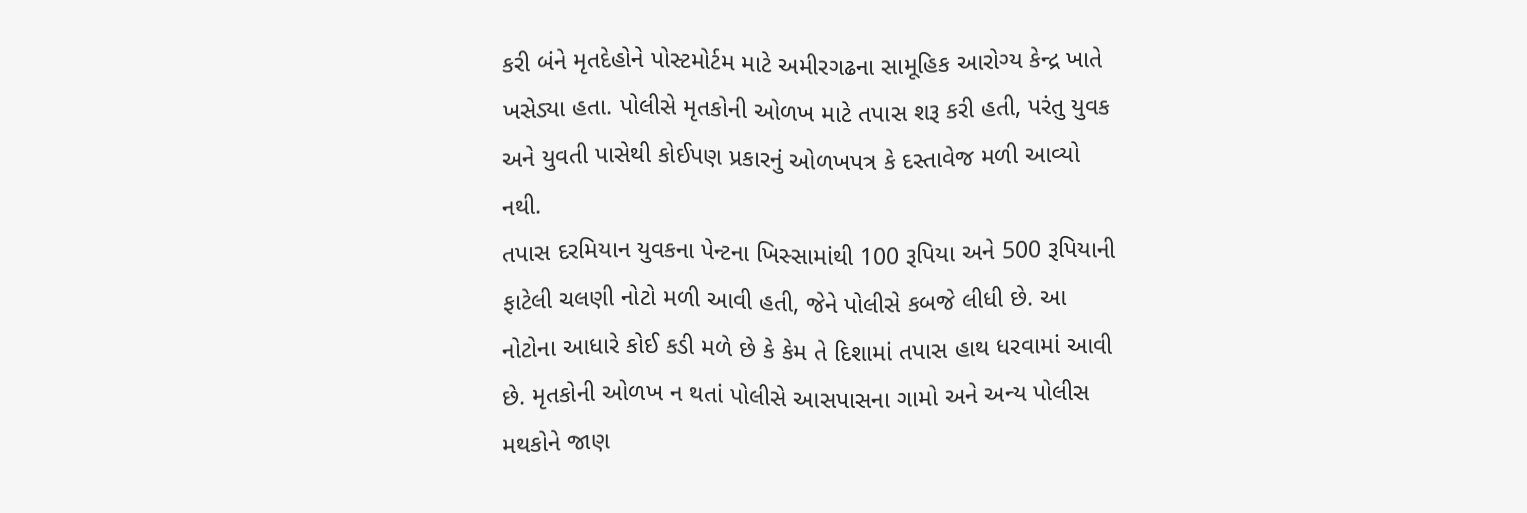કરી બંને મૃતદેહોને પોસ્ટમોર્ટમ માટે અમીરગઢના સામૂહિક આરોગ્ય કેન્દ્ર ખાતે ખસેડ્યા હતા. પોલીસે મૃતકોની ઓળખ માટે તપાસ શરૂ કરી હતી, પરંતુ યુવક અને યુવતી પાસેથી કોઈપણ પ્રકારનું ઓળખપત્ર કે દસ્તાવેજ મળી આવ્યો નથી.
તપાસ દરમિયાન યુવકના પેન્ટના ખિસ્સામાંથી 100 રૂપિયા અને 500 રૂપિયાની ફાટેલી ચલણી નોટો મળી આવી હતી, જેને પોલીસે કબજે લીધી છે. આ નોટોના આધારે કોઈ કડી મળે છે કે કેમ તે દિશામાં તપાસ હાથ ધરવામાં આવી છે. મૃતકોની ઓળખ ન થતાં પોલીસે આસપાસના ગામો અને અન્ય પોલીસ મથકોને જાણ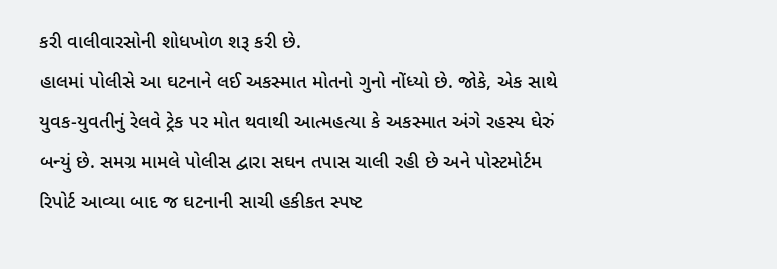કરી વાલીવારસોની શોધખોળ શરૂ કરી છે.
હાલમાં પોલીસે આ ઘટનાને લઈ અકસ્માત મોતનો ગુનો નોંધ્યો છે. જોકે, એક સાથે યુવક-યુવતીનું રેલવે ટ્રેક પર મોત થવાથી આત્મહત્યા કે અકસ્માત અંગે રહસ્ય ઘેરું બન્યું છે. સમગ્ર મામલે પોલીસ દ્વારા સઘન તપાસ ચાલી રહી છે અને પોસ્ટમોર્ટમ રિપોર્ટ આવ્યા બાદ જ ઘટનાની સાચી હકીકત સ્પષ્ટ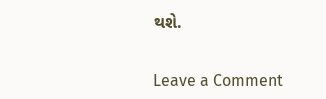થશે.


Leave a Comment